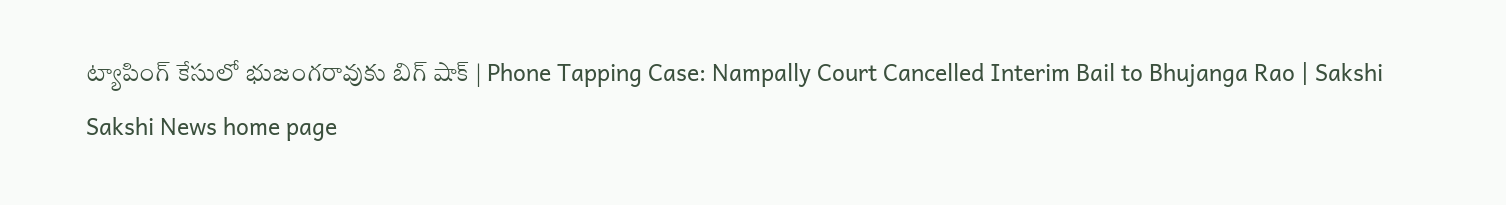ట్యాపింగ్‌ కేసులో భుజంగరావుకు బిగ్‌ షాక్‌ | Phone Tapping Case: Nampally Court Cancelled Interim Bail to Bhujanga Rao | Sakshi
Sakshi News home page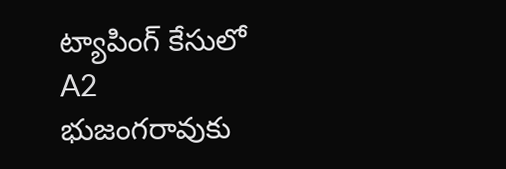ట్యాపింగ్‌ కేసులో A2 భుజంగరావుకు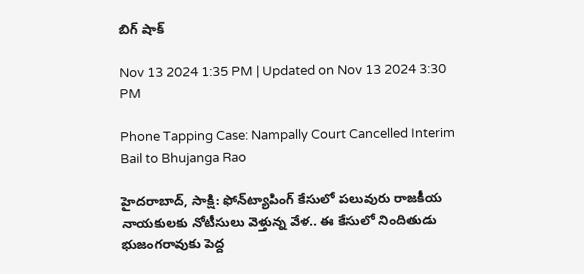బిగ్‌ షాక్‌

Nov 13 2024 1:35 PM | Updated on Nov 13 2024 3:30 PM

Phone Tapping Case: Nampally Court Cancelled Interim Bail to Bhujanga Rao

హైదరాబాద్‌, సాక్షి: ఫోన్‌ట్యాపింగ్‌ కేసులో పలువురు రాజకీయ నాయకులకు నోటీసులు వెళ్తున్న వేళ.. ఈ కేసులో నిందితుడు భుజంగరావుకు పెద్ద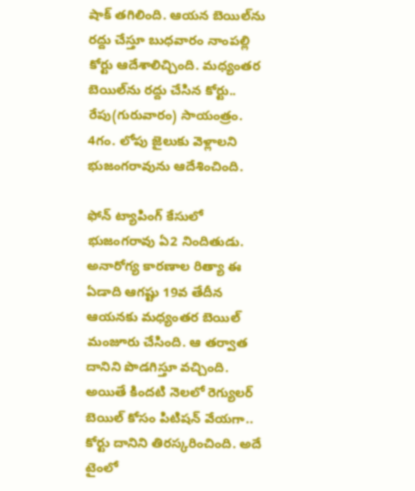షాక్‌ తగిలింది. ఆయన బెయిల్‌ను రద్దు చేస్తూ బుధవారం నాంపల్లి కోర్టు ఆదేశాలిచ్చింది. మధ్యంతర బెయిల్‌ను రద్దు చేసిన కోర్టు.. రేపు(గురువారం) సాయంత్రం. 4గం. లోపు జైలుకు వెళ్లాలని భుజంగరావును ఆదేశించింది.

ఫోన్‌ ట్యాపింగ్‌ కేసులో భుజంగరావు ఏ2 నిందితుడు.  అనారోగ్య కారణాల రిత్యా ఈ ఏడాది ఆగష్టు 19వ తేదీన ఆయనకు మధ్యంతర బెయిల్‌ మంజూరు చేసింది. ఆ తర్వాత దానిని పొడగిస్తూ వచ్చింది. అయితే కిందటి నెలలో రెగ్యులర్‌ బెయిల్‌ కోసం పిటిషన్‌ వేయగా.. కోర్టు దానిని తిరస్కరించింది. అదే టైంలో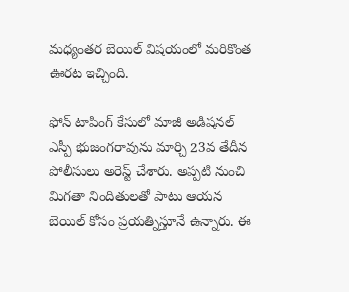మధ్యంతర బెయిల్‌ విషయంలో మరికొంత ఊరట ఇచ్చింది.

ఫోన్ టాపింగ్ కేసులో మాజీ అడిషనల్ ఎస్పీ భుజంగరావును మార్చి 23వ తేదీన పోలీసులు అరెస్ట్‌ చేశారు. అప్పటి నుంచి మిగతా నిందితులతో పాటు ఆయన బెయిల్‌ కోసం ప్రయత్నిస్తూనే ఉన్నారు. ఈ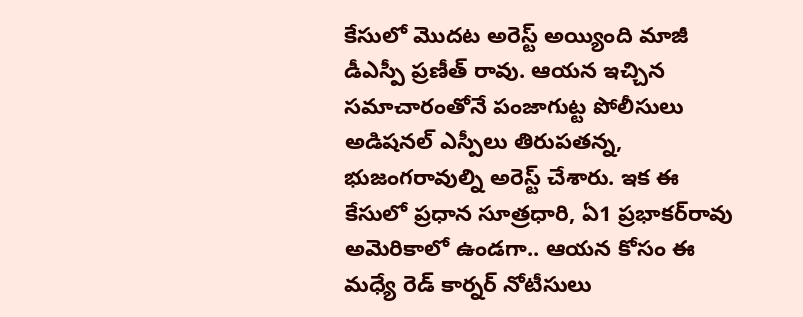కేసులో మొదట అరెస్ట్‌ అయ్యింది మాజీ డీఎస్పీ ప్రణీత్‌ రావు. ఆయన ఇచ్చిన సమాచారంతోనే పంజాగుట్ట పోలీసులు అడిషనల్‌ ఎస్పీలు తిరుపతన్న, భుజంగరావుల్ని అరెస్ట్‌ చేశారు. ఇక ఈ కేసులో ప్రధాన సూత్రధారి, ఏ1 ప్రభాకర్‌రావు అమెరికాలో ఉండగా.. ఆయన కోసం ఈ మధ్యే రెడ్‌ కార్నర్‌ నోటీసులు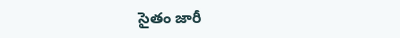సైతం జారీ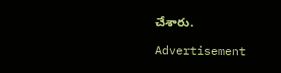చేశారు.

Advertisement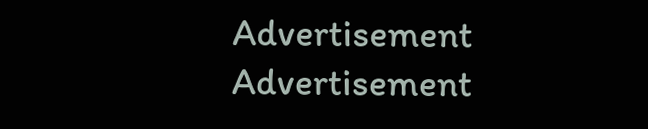Advertisement
Advertisement